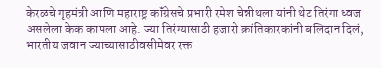केरळचे गृहमंत्री आणि महाराष्ट्र कॉंग्रेसचे प्रभारी रमेश चेन्नीथला यांनी थेट तिरंगा ध्वज असलेला केक कापला आहे. ज्या तिरंग्यासाठी हजारो क्रांतिकारकांनी बलिदान दिलं, भारतीय जवान ज्याच्यासाठीवसीमेवर रक्त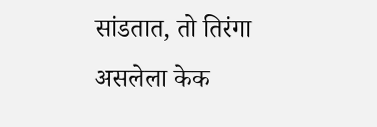सांडतात, तो तिरंगा असलेला केक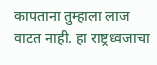कापताना तुम्हाला लाज वाटत नाही. हा राष्ट्रध्वजाचा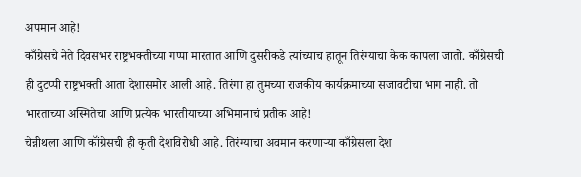अपमान आहे!
काँग्रेसचे नेते दिवसभर राष्ट्रभक्तीच्या गप्पा मारतात आणि दुसरीकडे त्यांच्याच हातून तिरंग्याचा केक कापला जातो. काँग्रेसची ही दुटप्पी राष्ट्रभक्ती आता देशासमोर आली आहे. तिरंगा हा तुमच्या राजकीय कार्यक्रमाच्या सजावटीचा भाग नाही. तो भारताच्या अस्मितेचा आणि प्रत्येक भारतीयाच्या अभिमानाचं प्रतीक आहे!
चेन्नीथला आणि कॉंग्रेसची ही कृती देशविरोधी आहे. तिरंग्याचा अवमान करणाऱ्या काँग्रेसला देश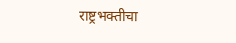राष्ट्रभक्तीचा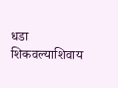धडा शिकवल्याशिवाय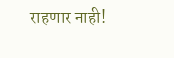राहणार नाही!